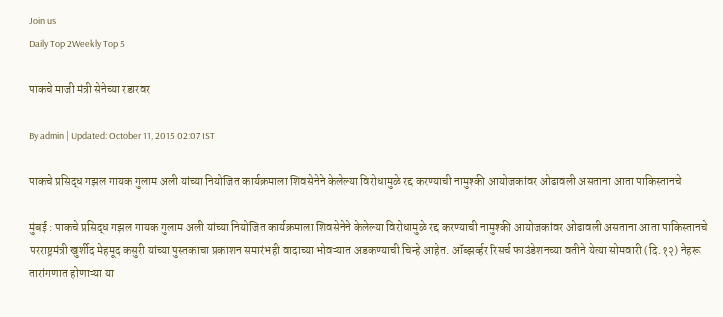Join us
Daily Top 2Weekly Top 5

पाकचे माजी मंत्री सेनेच्या रडारवर

By admin | Updated: October 11, 2015 02:07 IST

पाकचे प्रसिद्ध गझल गायक गुलाम अली यांच्या नियोजित कार्यक्रमाला शिवसेनेने केलेल्या विरोधामुळे रद्द करण्याची नामुश्की आयोजकांवर ओढावली असताना आता पाकिस्तानचे

मुंबई : पाकचे प्रसिद्ध गझल गायक गुलाम अली यांच्या नियोजित कार्यक्रमाला शिवसेनेने केलेल्या विरोधामुळे रद्द करण्याची नामुश्की आयोजकांवर ओढावली असताना आता पाकिस्तानचे परराष्ट्रमंत्री खुर्शीद मेहमूद कसुरी यांच्या पुस्तकाचा प्रकाशन समारंभही वादाच्या भोवऱ्यात अडकण्याची चिन्हे आहेत. ऑब्झर्व्हर रिसर्च फाउंडेशनच्या वतीने येत्या सोमवारी (दि.१२) नेहरू तारांगणात होणाऱ्या या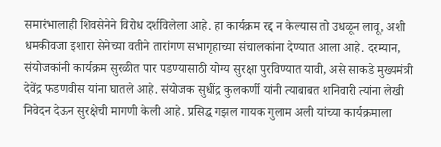समारंभालाही शिवसेनेने विरोध दर्शविलेला आहे. हा कार्यक्रम रद्द न केल्यास तो उधळून लावू, अशी धमकीवजा इशारा सेनेच्या वतीने तारांगण सभागृहाच्या संचालकांना देण्यात आला आहे. दरम्यान, संयोजकांनी कार्यक्रम सुरळीत पार पडण्यासाठी योग्य सुरक्षा पुरविण्यात यावी, असे साकडे मुख्यमंत्री देवेंद्र फडणवीस यांना घातले आहे. संयोजक सुधींद्र कुलकर्णी यांनी त्याबाबत शनिवारी त्यांना लेखी निवेदन देऊन सुरक्षेची मागणी केली आहे. प्रसिद्ध गझल गायक गुलाम अली यांच्या कार्यक्रमाला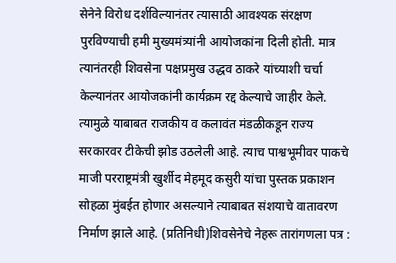सेनेने विरोध दर्शविल्यानंतर त्यासाठी आवश्यक संरक्षण पुरविण्याची हमी मुख्यमंत्र्यांनी आयोजकांना दिली होती. मात्र त्यानंतरही शिवसेना पक्षप्रमुख उद्धव ठाकरे यांच्याशी चर्चा केल्यानंतर आयोजकांनी कार्यक्रम रद्द केल्याचे जाहीर केले. त्यामुळे याबाबत राजकीय व कलावंत मंडळीकडून राज्य सरकारवर टीकेची झोड उठलेली आहे. त्याच पाश्वभूमीवर पाकचे माजी परराष्ट्रमंत्री खुर्शीद मेहमूद कसुरी यांचा पुस्तक प्रकाशन सोहळा मुंबईत होणार असल्याने त्याबाबत संशयाचे वातावरण निर्माण झाले आहे. (प्रतिनिधी)शिवसेनेचे नेहरू तारांगणला पत्र :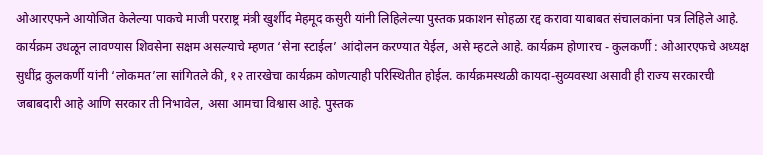ओआरएफने आयोजित केलेल्या पाकचे माजी परराष्ट्र मंत्री खुर्शीद मेहमूद कसुरी यांनी लिहिलेल्या पुस्तक प्रकाशन सोहळा रद्द करावा याबाबत संचालकांना पत्र लिहिले आहे. कार्यक्रम उधळून लावण्यास शिवसेना सक्षम असल्याचे म्हणत ‘सेना स्टाईल’ आंदोलन करण्यात येईल, असे म्हटले आहे. कार्यक्रम होणारच - कुलकर्णी : ओआरएफचे अध्यक्ष सुधींद्र कुलकर्णी यांनी ‘लोकमत’ला सांगितले की, १२ तारखेचा कार्यक्रम कोणत्याही परिस्थितीत होईल. कार्यक्रमस्थळी कायदा-सुव्यवस्था असावी ही राज्य सरकारची जबाबदारी आहे आणि सरकार ती निभावेल, असा आमचा विश्वास आहे. पुस्तक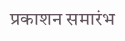प्रकाशन समारंभ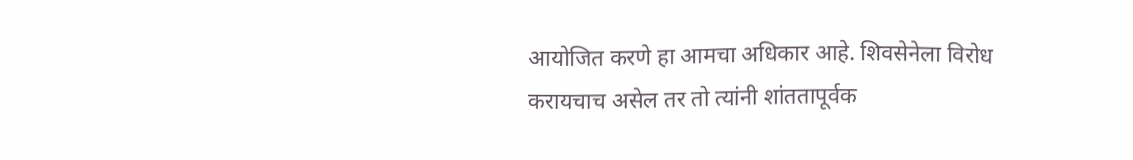आयोजित करणे हा आमचा अधिकार आहे. शिवसेनेला विरोध करायचाच असेल तर तो त्यांनी शांततापूर्वक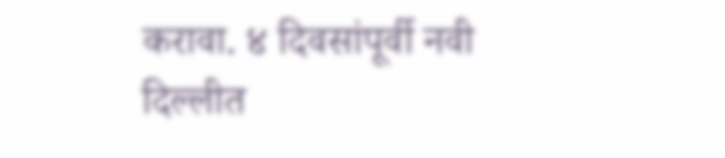करावा. ४ दिवसांपूर्वी नवी दिल्लीत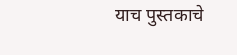याच पुस्तकाचे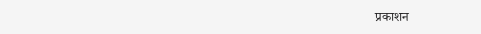प्रकाशन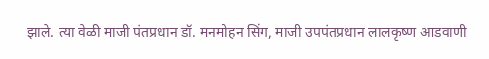झाले. त्या वेळी माजी पंतप्रधान डॉ. मनमोहन सिंग, माजी उपपंतप्रधान लालकृष्ण आडवाणी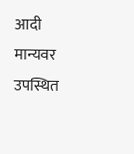आदी मान्यवर उपस्थित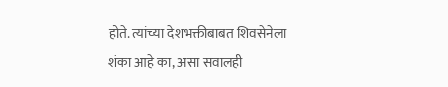होते. त्यांच्या देशभक्तीबाबत शिवसेनेला शंका आहे का, असा सवालही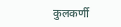कुलकर्णी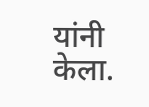यांनी केला.